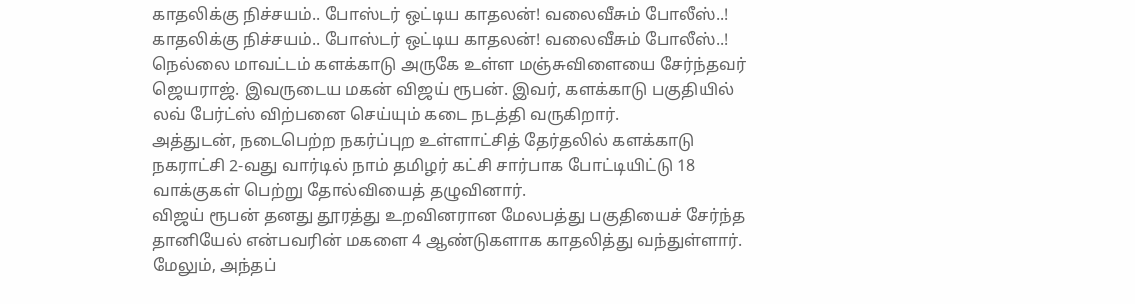காதலிக்கு நிச்சயம்.. போஸ்டர் ஒட்டிய காதலன்! வலைவீசும் போலீஸ்..!
காதலிக்கு நிச்சயம்.. போஸ்டர் ஒட்டிய காதலன்! வலைவீசும் போலீஸ்..!
நெல்லை மாவட்டம் களக்காடு அருகே உள்ள மஞ்சுவிளையை சேர்ந்தவர் ஜெயராஜ். இவருடைய மகன் விஜய் ரூபன். இவர், களக்காடு பகுதியில் லவ் பேர்ட்ஸ் விற்பனை செய்யும் கடை நடத்தி வருகிறார்.
அத்துடன், நடைபெற்ற நகர்ப்புற உள்ளாட்சித் தேர்தலில் களக்காடு நகராட்சி 2-வது வார்டில் நாம் தமிழர் கட்சி சார்பாக போட்டியிட்டு 18 வாக்குகள் பெற்று தோல்வியைத் தழுவினார்.
விஜய் ரூபன் தனது தூரத்து உறவினரான மேலபத்து பகுதியைச் சேர்ந்த தானியேல் என்பவரின் மகளை 4 ஆண்டுகளாக காதலித்து வந்துள்ளார். மேலும், அந்தப்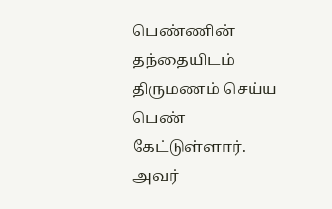பெண்ணின் தந்தையிடம் திருமணம் செய்ய பெண் கேட்டுள்ளார். அவர்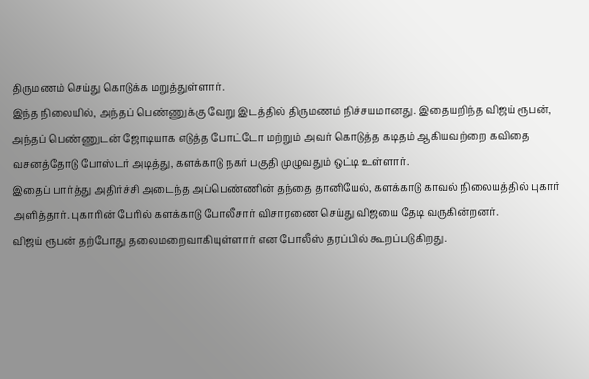திருமணம் செய்து கொடுக்க மறுத்துள்ளார்.
இந்த நிலையில், அந்தப் பெண்ணுக்கு வேறு இடத்தில் திருமணம் நிச்சயமானது. இதையறிந்த விஜய் ரூபன், அந்தப் பெண்ணுடன் ஜோடியாக எடுத்த போட்டோ மற்றும் அவர் கொடுத்த கடிதம் ஆகியவற்றை கவிதை வசனத்தோடு போஸ்டர் அடித்து, களக்காடு நகர் பகுதி முழுவதும் ஒட்டி உள்ளார்.
இதைப் பார்த்து அதிர்ச்சி அடைந்த அப்பெண்ணின் தந்தை தானியேல், களக்காடு காவல் நிலையத்தில் புகார் அளித்தார். புகாரின் பேரில் களக்காடு போலீசார் விசாரணை செய்து விஜயை தேடி வருகின்றனர்.
விஜய் ரூபன் தற்போது தலைமறைவாகியுள்ளார் என போலீஸ் தரப்பில் கூறப்படுகிறது.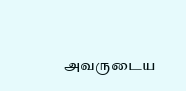அவருடைய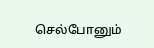செல்போனும்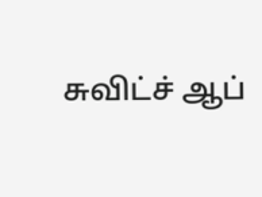சுவிட்ச் ஆப்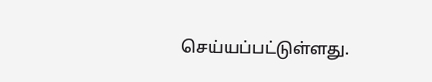செய்யப்பட்டுள்ளது.